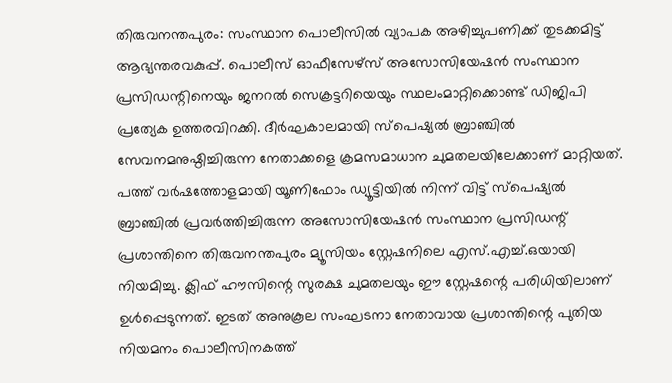തിരുവനന്തപുരം: സംസ്ഥാന പൊലീസിൽ വ്യാപക അഴിച്ചുപണിക്ക് തുടക്കമിട്ട് ആഭ്യന്തരവകുപ്പ്. പൊലീസ് ഓഫീസേഴ്സ് അസോസിയേഷൻ സംസ്ഥാന പ്രസിഡന്റിനെയും ജനറൽ സെക്രട്ടറിയെയും സ്ഥലംമാറ്റിക്കൊണ്ട് ഡിജിപി പ്രത്യേക ഉത്തരവിറക്കി. ദീർഘകാലമായി സ്പെഷ്യൽ ബ്രാഞ്ചിൽ സേവനമനുഷ്ഠിച്ചിരുന്ന നേതാക്കളെ ക്രമസമാധാന ചുമതലയിലേക്കാണ് മാറ്റിയത്.
പത്ത് വർഷത്തോളമായി യൂണിഫോം ഡ്യൂട്ടിയിൽ നിന്ന് വിട്ട് സ്പെഷ്യൽ ബ്രാഞ്ചിൽ പ്രവർത്തിച്ചിരുന്ന അസോസിയേഷൻ സംസ്ഥാന പ്രസിഡന്റ് പ്രശാന്തിനെ തിരുവനന്തപുരം മ്യൂസിയം സ്റ്റേഷനിലെ എസ്.എച്ച്.ഒയായി നിയമിച്ചു. ക്ലിഫ് ഹൗസിന്റെ സുരക്ഷ ചുമതലയും ഈ സ്റ്റേഷന്റെ പരിധിയിലാണ് ഉൾപ്പെടുന്നത്. ഇടത് അനുകൂല സംഘടനാ നേതാവായ പ്രശാന്തിന്റെ പുതിയ നിയമനം പൊലീസിനകത്ത്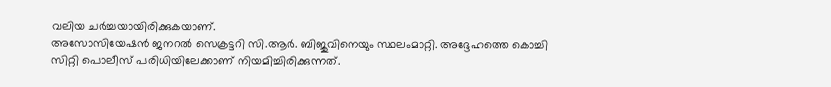വലിയ ചർച്ചയായിരിക്കുകയാണ്.
അസോസിയേഷൻ ജനറൽ സെക്രട്ടറി സി.ആർ. ബിജുവിനെയും സ്ഥലംമാറ്റി. അദ്ദേഹത്തെ കൊച്ചി സിറ്റി പൊലീസ് പരിധിയിലേക്കാണ് നിയമിച്ചിരിക്കുന്നത്.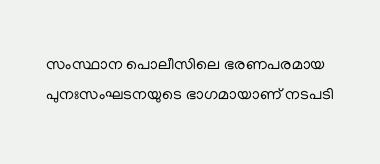സംസ്ഥാന പൊലീസിലെ ഭരണപരമായ പുനഃസംഘടനയുടെ ഭാഗമായാണ് നടപടി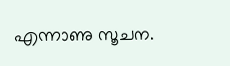എന്നാണു സൂചന.